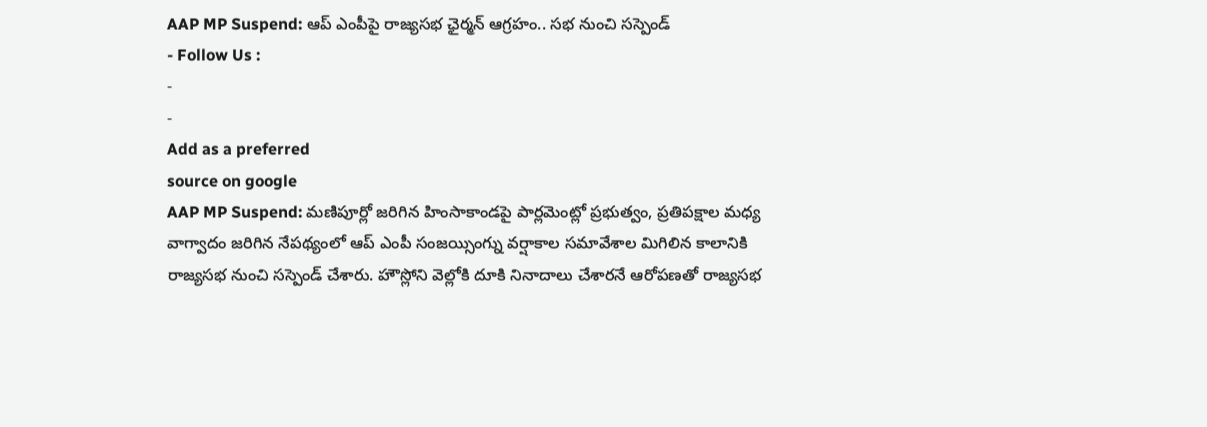AAP MP Suspend: ఆప్ ఎంపీపై రాజ్యసభ ఛైర్మన్ ఆగ్రహం.. సభ నుంచి సస్పెండ్
- Follow Us :
-
-
Add as a preferred
source on google
AAP MP Suspend: మణిపూర్లో జరిగిన హింసాకాండపై పార్లమెంట్లో ప్రభుత్వం, ప్రతిపక్షాల మధ్య వాగ్వాదం జరిగిన నేపథ్యంలో ఆప్ ఎంపీ సంజయ్సింగ్ను వర్షాకాల సమావేశాల మిగిలిన కాలానికి రాజ్యసభ నుంచి సస్పెండ్ చేశారు. హౌస్లోని వెల్లోకి దూకి నినాదాలు చేశారనే ఆరోపణతో రాజ్యసభ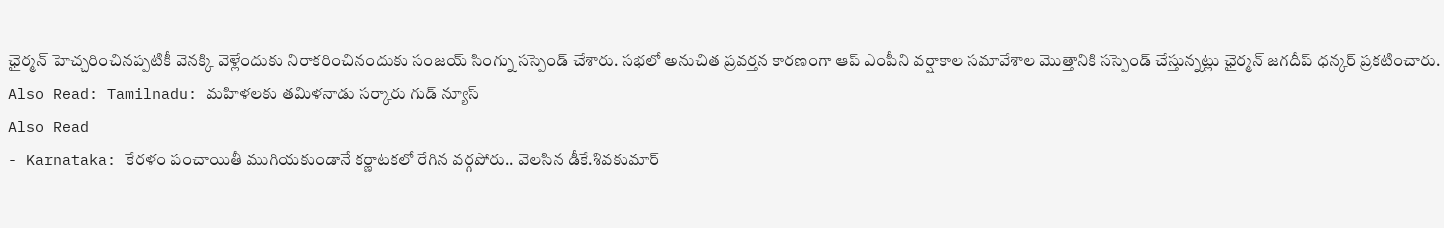ఛైర్మన్ హెచ్చరించినప్పటికీ వెనక్కి వెళ్లేందుకు నిరాకరించినందుకు సంజయ్ సింగ్ను సస్పెండ్ చేశారు. సభలో అనుచిత ప్రవర్తన కారణంగా ఆప్ ఎంపీని వర్షాకాల సమావేశాల మొత్తానికి సస్పెండ్ చేస్తున్నట్లు ఛైర్మన్ జగదీప్ ధన్కర్ ప్రకటించారు.
Also Read: Tamilnadu: మహిళలకు తమిళనాడు సర్కారు గుడ్ న్యూస్
Also Read
- Karnataka: కేరళం పంచాయితీ ముగియకుండానే కర్ణాటకలో రేగిన వర్గపోరు.. వెలసిన డీకే.శివకుమార్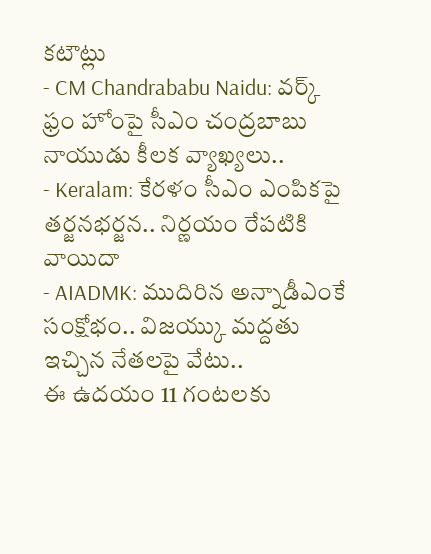కటౌట్లు
- CM Chandrababu Naidu: వర్క్ ఫ్రం హోంపై సీఎం చంద్రబాబు నాయుడు కీలక వ్యాఖ్యలు..
- Keralam: కేరళం సీఎం ఎంపికపై తర్జనభర్జన.. నిర్ణయం రేపటికి వాయిదా
- AIADMK: ముదిరిన అన్నాడీఎంకే సంక్షోభం.. విజయ్కు మద్దతు ఇచ్చిన నేతలపై వేటు..
ఈ ఉదయం 11 గంటలకు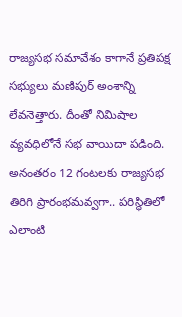రాజ్యసభ సమావేశం కాగానే ప్రతిపక్ష సభ్యులు మణిపుర్ అంశాన్ని లేవనెత్తారు. దీంతో నిమిషాల వ్యవధిలోనే సభ వాయిదా పడింది. అనంతరం 12 గంటలకు రాజ్యసభ తిరిగి ప్రారంభమవ్వగా.. పరిస్థితిలో ఎలాంటి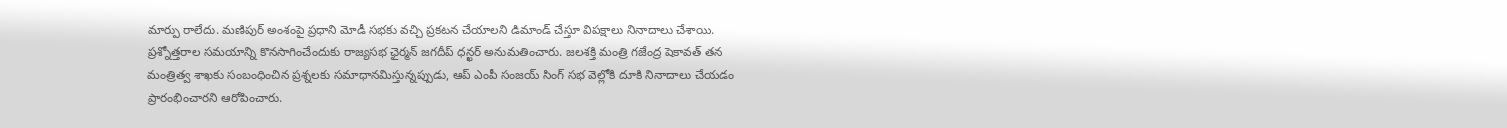మార్పు రాలేదు. మణిపుర్ అంశంపై ప్రధాని మోడీ సభకు వచ్చి ప్రకటన చేయాలని డిమాండ్ చేస్తూ విపక్షాలు నినాదాలు చేశాయి. ప్రశ్నోత్తరాల సమయాన్ని కొనసాగించేందుకు రాజ్యసభ ఛైర్మన్ జగదీప్ ధన్ఖర్ అనుమతించారు. జలశక్తి మంత్రి గజేంద్ర షెకావత్ తన మంత్రిత్వ శాఖకు సంబంధించిన ప్రశ్నలకు సమాధానమిస్తున్నప్పుడు, ఆప్ ఎంపీ సంజయ్ సింగ్ సభ వెల్లోకి దూకి నినాదాలు చేయడం ప్రారంభించారని ఆరోపించారు.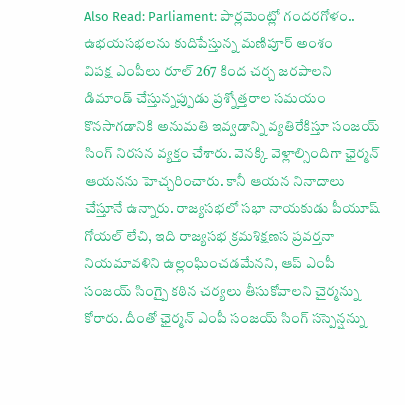Also Read: Parliament: పార్లమెంట్లో గందరగోళం.. ఉభయసభలను కుదిపేస్తున్న మణిపూర్ అంశం
విపక్ష ఎంపీలు రూల్ 267 కింద చర్చ జరపాలని డిమాండ్ చేస్తున్నప్పుడు ప్రశ్నోత్తరాల సమయం కొనసాగడానికి అనుమతి ఇవ్వడాన్ని వ్యతిరేకిస్తూ సంజయ్ సింగ్ నిరసన వ్యక్తం చేశారు. వెనక్కి వెళ్లాల్సిందిగా ఛైర్మన్ ఆయనను హెచ్చరించారు. కానీ ఆయన నినాదాలు చేస్తూనే ఉన్నారు. రాజ్యసభలో సభా నాయకుడు పీయూష్ గోయల్ లేచి, ఇది రాజ్యసభ క్రమశిక్షణస ప్రవర్తనా నియమావళిని ఉల్లంఘించడమేనని, ఆప్ ఎంపీ సంజయ్ సింగ్పై కఠిన చర్యలు తీసుకోవాలని చైర్మన్ను కోరారు. దీంతో ఛైర్మన్ ఎంపీ సంజయ్ సింగ్ సస్పెన్షన్ను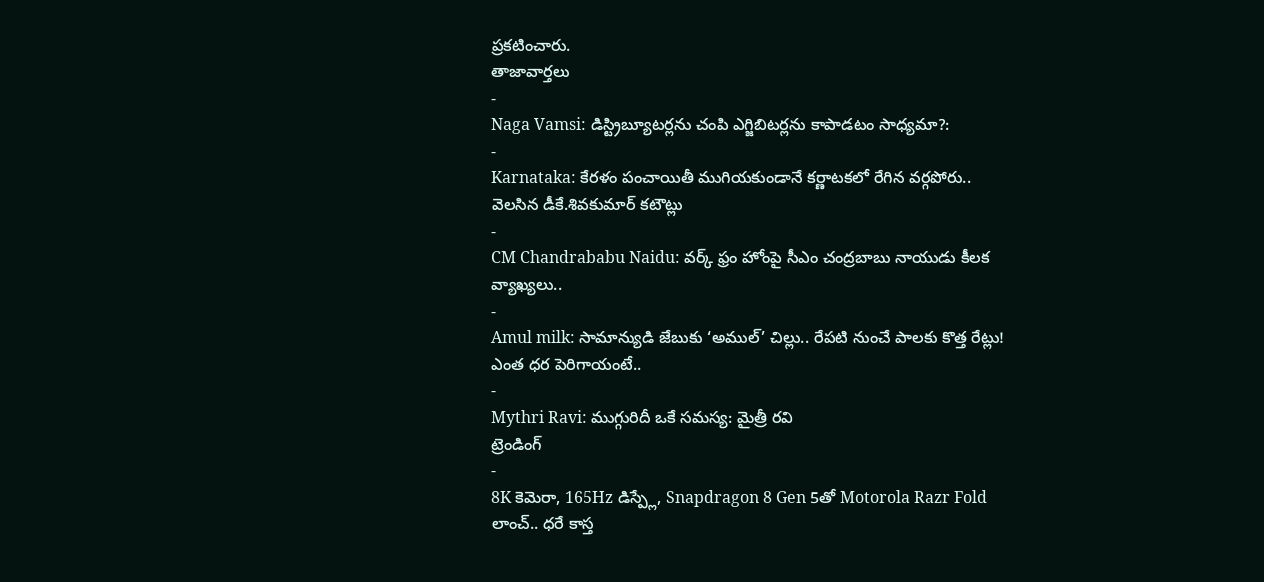ప్రకటించారు.
తాజావార్తలు
-
Naga Vamsi: డిస్ట్రిబ్యూటర్లను చంపి ఎగ్జిబిటర్లను కాపాడటం సాధ్యమా?:
-
Karnataka: కేరళం పంచాయితీ ముగియకుండానే కర్ణాటకలో రేగిన వర్గపోరు.. వెలసిన డీకే.శివకుమార్ కటౌట్లు
-
CM Chandrababu Naidu: వర్క్ ఫ్రం హోంపై సీఎం చంద్రబాబు నాయుడు కీలక వ్యాఖ్యలు..
-
Amul milk: సామాన్యుడి జేబుకు ‘అముల్’ చిల్లు.. రేపటి నుంచే పాలకు కొత్త రేట్లు! ఎంత ధర పెరిగాయంటే..
-
Mythri Ravi: ముగ్గురిదీ ఒకే సమస్య: మైత్రీ రవి
ట్రెండింగ్
-
8K కెమెరా, 165Hz డిస్ప్లే, Snapdragon 8 Gen 5తో Motorola Razr Fold లాంచ్.. ధరే కాస్త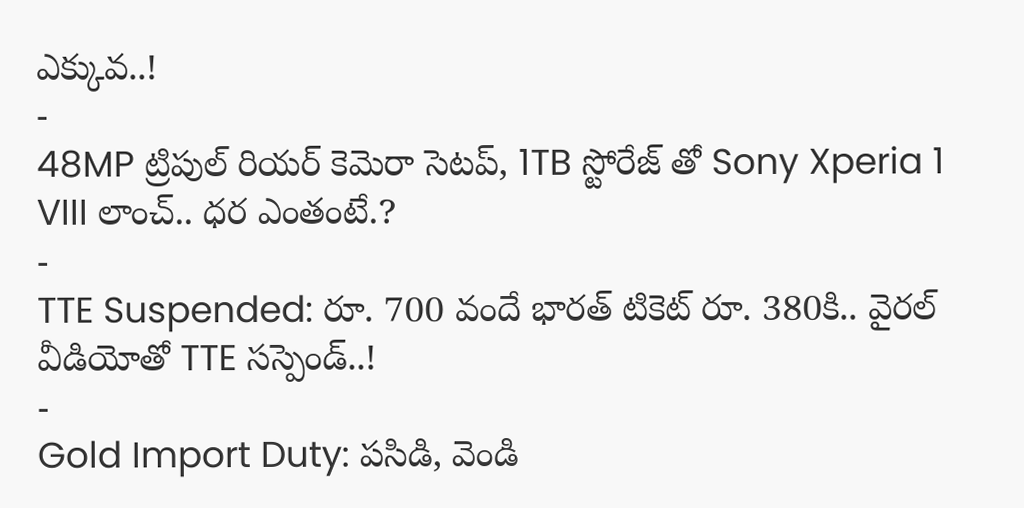ఎక్కువ..!
-
48MP ట్రిపుల్ రియర్ కెమెరా సెటప్, 1TB స్టోరేజ్ తో Sony Xperia 1 VIII లాంచ్.. ధర ఎంతంటే.?
-
TTE Suspended: రూ. 700 వందే భారత్ టికెట్ రూ. 380కి.. వైరల్ వీడియోతో TTE సస్పెండ్..!
-
Gold Import Duty: పసిడి, వెండి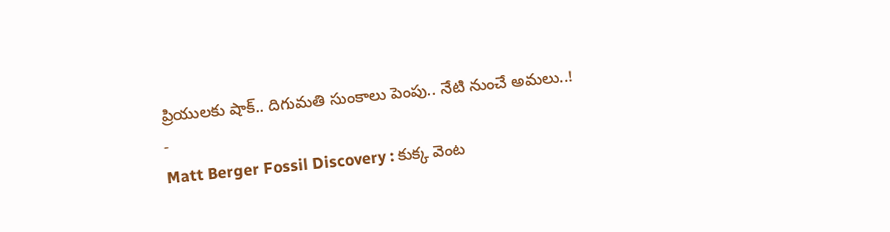ప్రియులకు షాక్.. దిగుమతి సుంకాలు పెంపు.. నేటి నుంచే అమలు..!
-
Matt Berger Fossil Discovery : కుక్క వెంట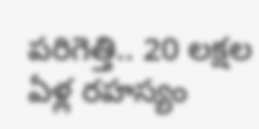పరిగెత్తి.. 20 లక్షల ఏళ్ల రహస్యం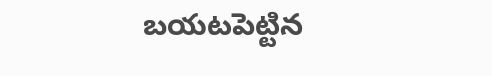బయటపెట్టిన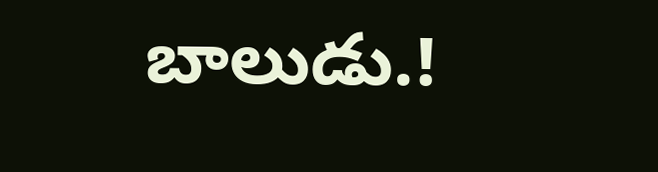బాలుడు.!